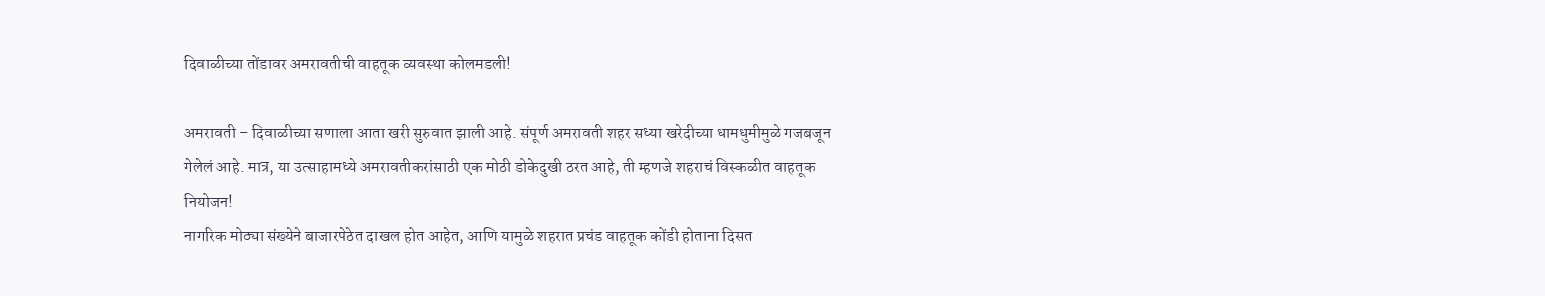दिवाळीच्या तोंडावर अमरावतीची वाहतूक व्यवस्था कोलमडली!

अमरावती – दिवाळीच्या सणाला आता खरी सुरुवात झाली आहे. संपूर्ण अमरावती शहर सध्या खरेदीच्या धामधुमीमुळे गजबजून गेलेलं आहे. मात्र, या उत्साहामध्ये अमरावतीकरांसाठी एक मोठी डोकेदुखी ठरत आहे, ती म्हणजे शहराचं विस्कळीत वाहतूक नियोजन!
नागरिक मोठ्या संख्येने बाजारपेठेत दाखल होत आहेत, आणि यामुळे शहरात प्रचंड वाहतूक कोंडी होताना दिसत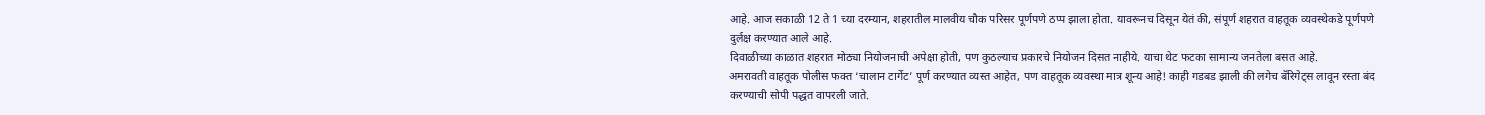आहे. आज सकाळी 12 ते 1 च्या दरम्यान, शहरातील मालवीय चौक परिसर पूर्णपणे ठप्प झाला होता. यावरूनच दिसून येतं की, संपूर्ण शहरात वाहतूक व्यवस्थेकडे पूर्णपणे दुर्लक्ष करण्यात आले आहे.
दिवाळीच्या काळात शहरात मोठ्या नियोजनाची अपेक्षा होती, पण कुठल्याच प्रकारचे नियोजन दिसत नाहीये. याचा थेट फटका सामान्य जनतेला बसत आहे.
अमरावती वाहतूक पोलीस फक्त ‘चालान टार्गेट’ पूर्ण करण्यात व्यस्त आहेत, पण वाहतूक व्यवस्था मात्र शून्य आहे! काही गडबड झाली की लगेच बॅरिगेट्स लावून रस्ता बंद करण्याची सोपी पद्धत वापरली जाते.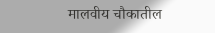मालवीय चौकातील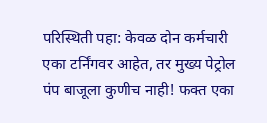परिस्थिती पहा: केवळ दोन कर्मचारी एका टर्निंगवर आहेत, तर मुख्य पेट्रोल पंप बाजूला कुणीच नाही! फक्त एका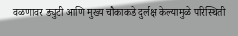वळणावर ड्युटी आणि मुख्य चौकाकडे दुर्लक्ष केल्यामुळे परिस्थिती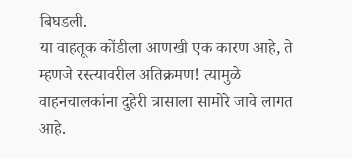बिघडली.
या वाहतूक कोंडीला आणखी एक कारण आहे, ते म्हणजे रस्त्यावरील अतिक्रमण! त्यामुळे वाहनचालकांना दुहेरी त्रासाला सामोरे जावे लागत आहे.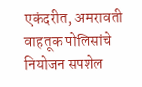एकंदरीत, अमरावती वाहतूक पोलिसांचे नियोजन सपशेल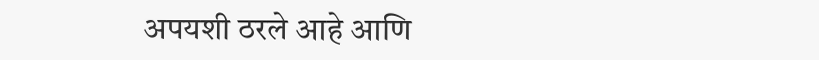अपयशी ठरले आहे आणि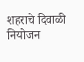शहराचे दिवाळी नियोजन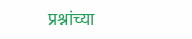प्रश्नांच्या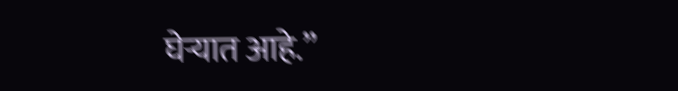घेऱ्यात आहे.”